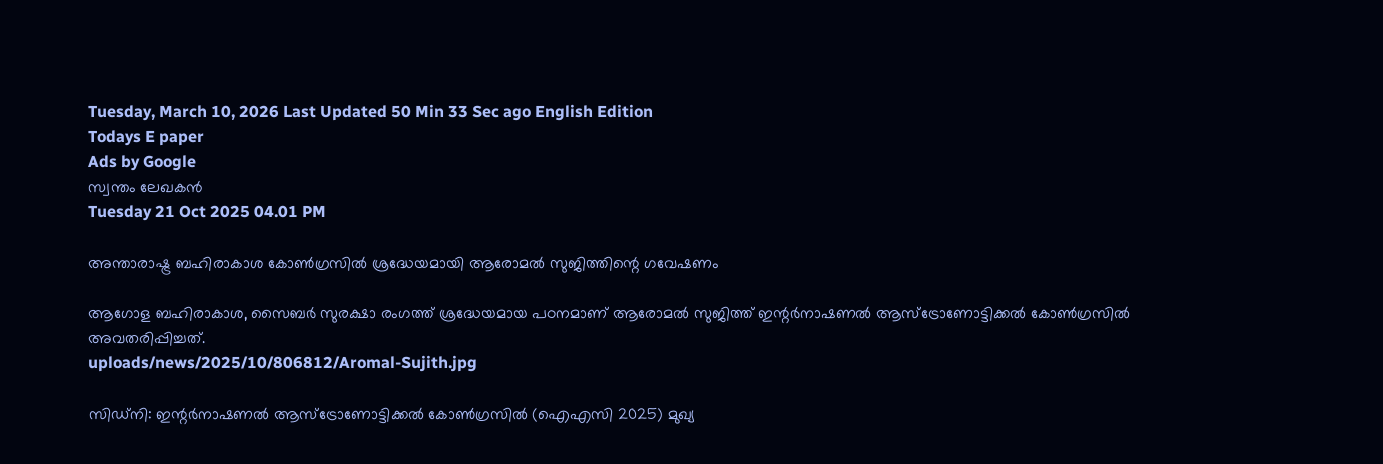Tuesday, March 10, 2026 Last Updated 50 Min 33 Sec ago English Edition
Todays E paper
Ads by Google
സ്വന്തം ലേഖകന്‍
Tuesday 21 Oct 2025 04.01 PM

അന്താരാഷ്ട്ര ബഹിരാകാശ കോണ്‍ഗ്രസില്‍ ശ്രദ്ധേയമായി ആരോമല്‍ സുജിത്തിന്റെ ഗവേഷണം

ആഗോള ബഹിരാകാശ, സൈബര്‍ സുരക്ഷാ രംഗത്ത് ശ്രദ്ധേയമായ പഠനമാണ് ആരോമല്‍ സുജിത്ത് ഇന്റര്‍നാഷണല്‍ ആസ്ട്രോണോട്ടിക്കല്‍ കോണ്‍ഗ്രസില്‍ അവതരിപ്പിച്ചത്.
uploads/news/2025/10/806812/Aromal-Sujith.jpg

സിഡ്നി: ഇന്റര്‍നാഷണല്‍ ആസ്ട്രോണോട്ടിക്കല്‍ കോണ്‍ഗ്രസില്‍ (ഐഎസി 2025) മുഖ്യ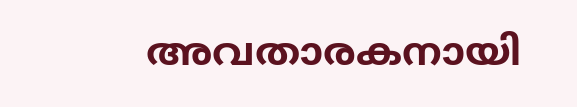അവതാരകനായി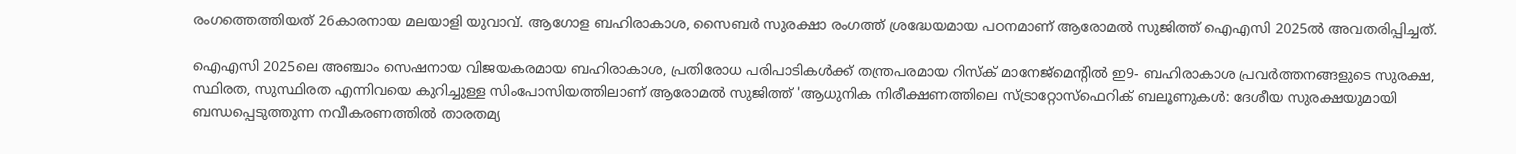രംഗത്തെത്തിയത് 26കാരനായ മലയാളി യുവാവ്. ആഗോള ബഹിരാകാശ, സൈബര്‍ സുരക്ഷാ രംഗത്ത് ശ്രദ്ധേയമായ പഠനമാണ് ആരോമല്‍ സുജിത്ത് ഐഎസി 2025ല്‍ അവതരിപ്പിച്ചത്.

ഐഎസി 2025ലെ അഞ്ചാം സെഷനായ വിജയകരമായ ബഹിരാകാശ, പ്രതിരോധ പരിപാടികള്‍ക്ക് തന്ത്രപരമായ റിസ്‌ക് മാനേജ്മെന്റില്‍ ഇ9- ബഹിരാകാശ പ്രവര്‍ത്തനങ്ങളുടെ സുരക്ഷ, സ്ഥിരത, സുസ്ഥിരത എന്നിവയെ കുറിച്ചുള്ള സിംപോസിയത്തിലാണ് ആരോമല്‍ സുജിത്ത് 'ആധുനിക നിരീക്ഷണത്തിലെ സ്ട്രാറ്റോസ്ഫെറിക് ബലൂണുകള്‍: ദേശീയ സുരക്ഷയുമായി ബന്ധപ്പെടുത്തുന്ന നവീകരണത്തില്‍ താരതമ്യ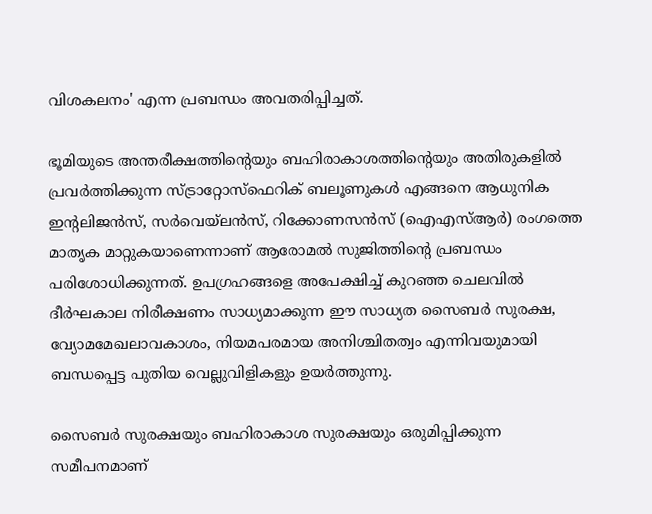വിശകലനം' എന്ന പ്രബന്ധം അവതരിപ്പിച്ചത്.

ഭൂമിയുടെ അന്തരീക്ഷത്തിന്റെയും ബഹിരാകാശത്തിന്റെയും അതിരുകളില്‍ പ്രവര്‍ത്തിക്കുന്ന സ്ട്രാറ്റോസ്ഫെറിക് ബലൂണുകള്‍ എങ്ങനെ ആധുനിക ഇന്റലിജന്‍സ്, സര്‍വെയ്‌ലന്‍സ്, റിക്കോണസന്‍സ് (ഐഎസ്ആര്‍) രംഗത്തെ മാതൃക മാറ്റുകയാണെന്നാണ് ആരോമല്‍ സുജിത്തിന്റെ പ്രബന്ധം പരിശോധിക്കുന്നത്. ഉപഗ്രഹങ്ങളെ അപേക്ഷിച്ച് കുറഞ്ഞ ചെലവില്‍ ദീര്‍ഘകാല നിരീക്ഷണം സാധ്യമാക്കുന്ന ഈ സാധ്യത സൈബര്‍ സുരക്ഷ, വ്യോമമേഖലാവകാശം, നിയമപരമായ അനിശ്ചിതത്വം എന്നിവയുമായി ബന്ധപ്പെട്ട പുതിയ വെല്ലുവിളികളും ഉയര്‍ത്തുന്നു.

സൈബര്‍ സുരക്ഷയും ബഹിരാകാശ സുരക്ഷയും ഒരുമിപ്പിക്കുന്ന സമീപനമാണ്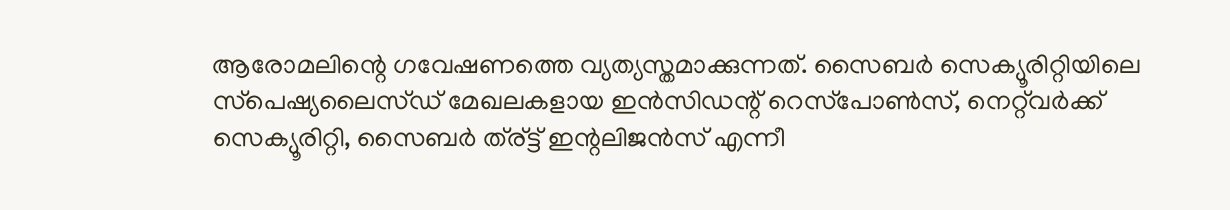ആരോമലിന്റെ ഗവേഷണത്തെ വ്യത്യസ്തമാക്കുന്നത്. സൈബര്‍ സെക്യൂരിറ്റിയിലെ സ്‌പെഷ്യലൈസ്ഡ് മേഖലകളായ ഇന്‍സിഡന്റ് റെസ്‌പോണ്‍സ്, നെറ്റ്‌വര്‍ക്ക് സെക്യൂരിറ്റി, സൈബര്‍ ത്ര്ട്ട് ഇന്റലിജന്‍സ് എന്നീ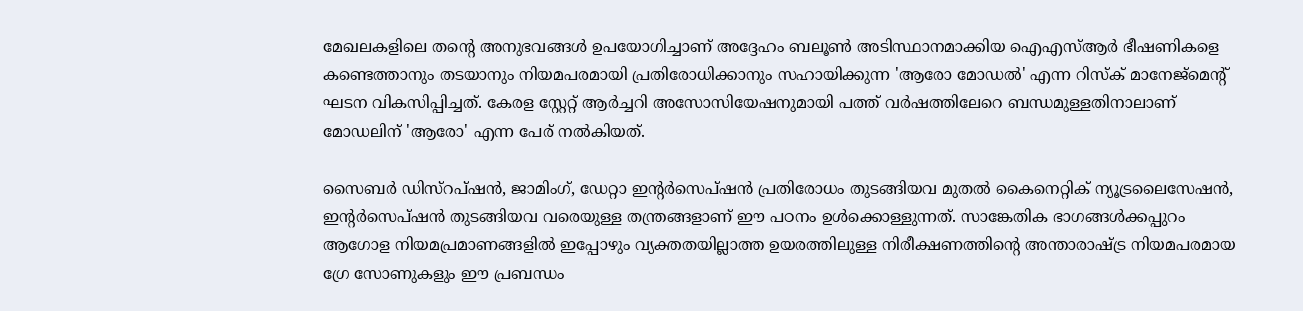മേഖലകളിലെ തന്റെ അനുഭവങ്ങള്‍ ഉപയോഗിച്ചാണ് അദ്ദേഹം ബലൂണ്‍ അടിസ്ഥാനമാക്കിയ ഐഎസ്ആര്‍ ഭീഷണികളെ കണ്ടെത്താനും തടയാനും നിയമപരമായി പ്രതിരോധിക്കാനും സഹായിക്കുന്ന 'ആരോ മോഡല്‍' എന്ന റിസ്‌ക് മാനേജ്മെന്റ് ഘടന വികസിപ്പിച്ചത്. കേരള സ്റ്റേറ്റ് ആര്‍ച്ചറി അസോസിയേഷനുമായി പത്ത് വര്‍ഷത്തിലേറെ ബന്ധമുള്ളതിനാലാണ് മോഡലിന് 'ആരോ' എന്ന പേര് നല്‍കിയത്.

സൈബര്‍ ഡിസ്‌റപ്ഷന്‍, ജാമിംഗ്, ഡേറ്റാ ഇന്റര്‍സെപ്ഷന്‍ പ്രതിരോധം തുടങ്ങിയവ മുതല്‍ കൈനെറ്റിക് ന്യൂട്രലൈസേഷന്‍, ഇന്റര്‍സെപ്ഷന്‍ തുടങ്ങിയവ വരെയുള്ള തന്ത്രങ്ങളാണ് ഈ പഠനം ഉള്‍ക്കൊള്ളുന്നത്. സാങ്കേതിക ഭാഗങ്ങള്‍ക്കപ്പുറം ആഗോള നിയമപ്രമാണങ്ങളില്‍ ഇപ്പോഴും വ്യക്തതയില്ലാത്ത ഉയരത്തിലുള്ള നിരീക്ഷണത്തിന്റെ അന്താരാഷ്ട്ര നിയമപരമായ ഗ്രേ സോണുകളും ഈ പ്രബന്ധം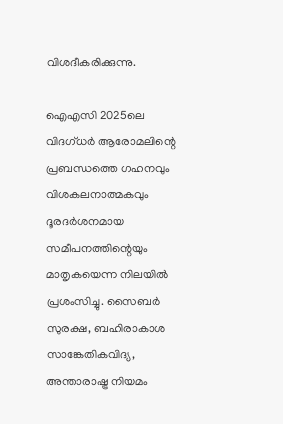വിശദീകരിക്കുന്നു.

ഐഎസി 2025ലെ വിദഗ്ധര്‍ ആരോമലിന്റെ പ്രബന്ധത്തെ ഗഹനവും വിശകലനാത്മകവും ദൂരദര്‍ശനമായ സമീപനത്തിന്റെയും മാതൃകയെന്ന നിലയില്‍ പ്രശംസിച്ചു. സൈബര്‍ സുരക്ഷ, ബഹിരാകാശ സാങ്കേതികവിദ്യ, അന്താരാഷ്ട്ര നിയമം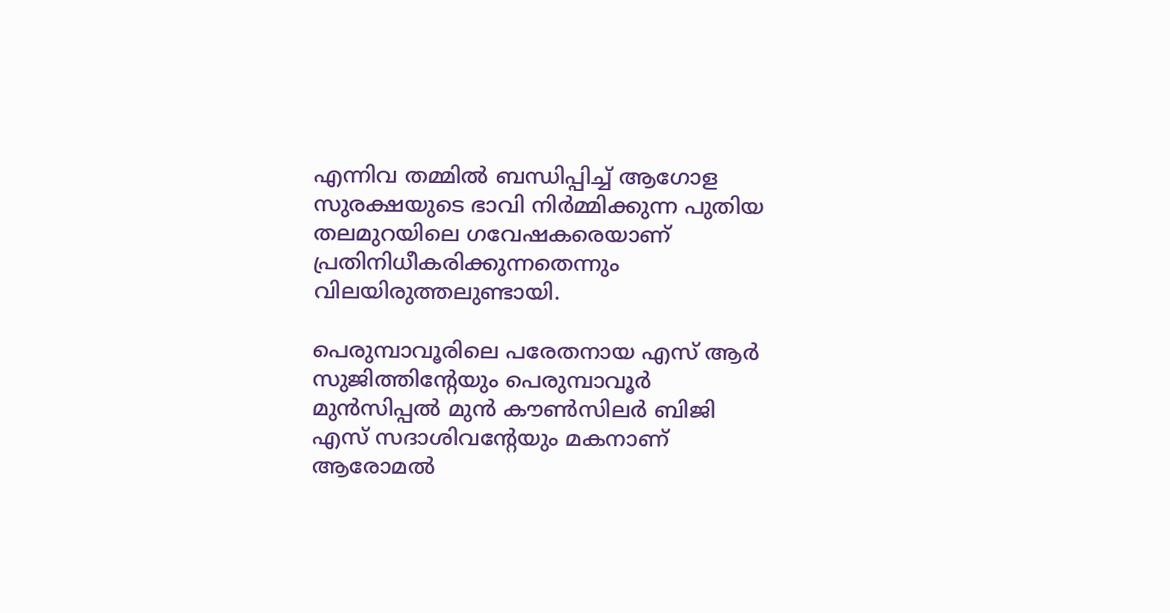എന്നിവ തമ്മില്‍ ബന്ധിപ്പിച്ച് ആഗോള സുരക്ഷയുടെ ഭാവി നിര്‍മ്മിക്കുന്ന പുതിയ തലമുറയിലെ ഗവേഷകരെയാണ് പ്രതിനിധീകരിക്കുന്നതെന്നും വിലയിരുത്തലുണ്ടായി.

പെരുമ്പാവൂരിലെ പരേതനായ എസ് ആര്‍ സുജിത്തിന്റേയും പെരുമ്പാവൂര്‍ മുന്‍സിപ്പല്‍ മുന്‍ കൗണ്‍സിലര്‍ ബിജി എസ് സദാശിവന്റേയും മകനാണ് ആരോമല്‍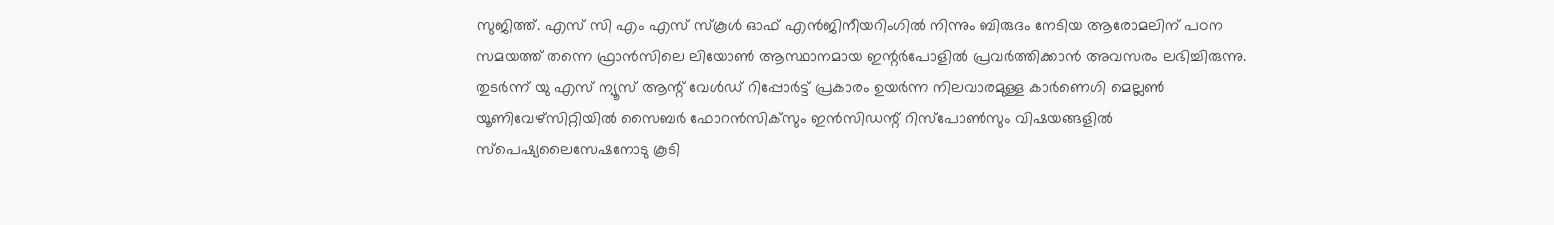സുജിത്ത്. എസ് സി എം എസ് സ്‌കൂള്‍ ഓഫ് എന്‍ജിനീയറിംഗില്‍ നിന്നും ബിരുദം നേടിയ ആരോമലിന് പഠന സമയത്ത് തന്നെ ഫ്രാന്‍സിലെ ലിയോണ്‍ ആസ്ഥാനമായ ഇന്റര്‍പോളില്‍ പ്രവര്‍ത്തിക്കാന്‍ അവസരം ലഭിച്ചിരുന്നു. തുടര്‍ന്ന് യു എസ് ന്യൂസ് ആന്റ് വേള്‍ഡ് റിപ്പോര്‍ട്ട് പ്രകാരം ഉയര്‍ന്ന നിലവാരമുള്ള കാര്‍ണെഗി മെല്ലണ്‍ യൂണിവേഴ്‌സിറ്റിയില്‍ സൈബര്‍ ഫോറന്‍സിക്‌സും ഇന്‍സിഡന്റ് റിസ്പോണ്‍സും വിഷയങ്ങളില്‍ സ്‌പെഷ്യലൈസേഷനോടു കൂടി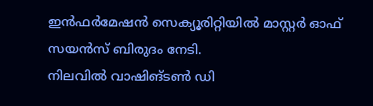ഇന്‍ഫര്‍മേഷന്‍ സെക്യൂരിറ്റിയില്‍ മാസ്റ്റര്‍ ഓഫ് സയന്‍സ് ബിരുദം നേടി.
നിലവില്‍ വാഷിങ്ടണ്‍ ഡി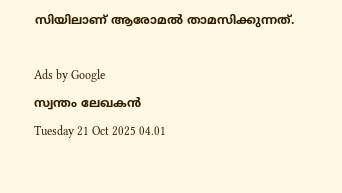സിയിലാണ് ആരോമല്‍ താമസിക്കുന്നത്.

Ads by Google
സ്വന്തം ലേഖകന്‍
Tuesday 21 Oct 2025 04.01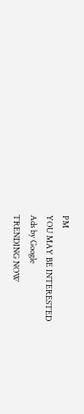PM
YOU MAY BE INTERESTED
Ads by Google
TRENDING NOW